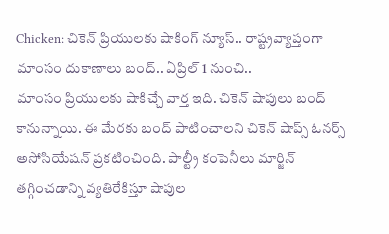Chicken: చికెన్ ప్రియులకు షాకింగ్ న్యూస్.. రాష్ట్రవ్యాప్తంగా మాంసం దుకాణాలు బంద్.. ఏప్రిల్ 1 నుంచి..
మాంసం ప్రియులకు షాకిచ్చే వార్త ఇది. చికెన్ షాపులు బంద్ కానున్నాయి. ఈ మేరకు బంద్ పాటించాలని చికెన్ షాప్స్ ఓనర్స్ అసోసియేషన్ ప్రకటించింది. పాల్ట్రీ కంపెనీలు మార్జిన్ తగ్గించడాన్ని వ్యతిరేకిస్తూ షాపుల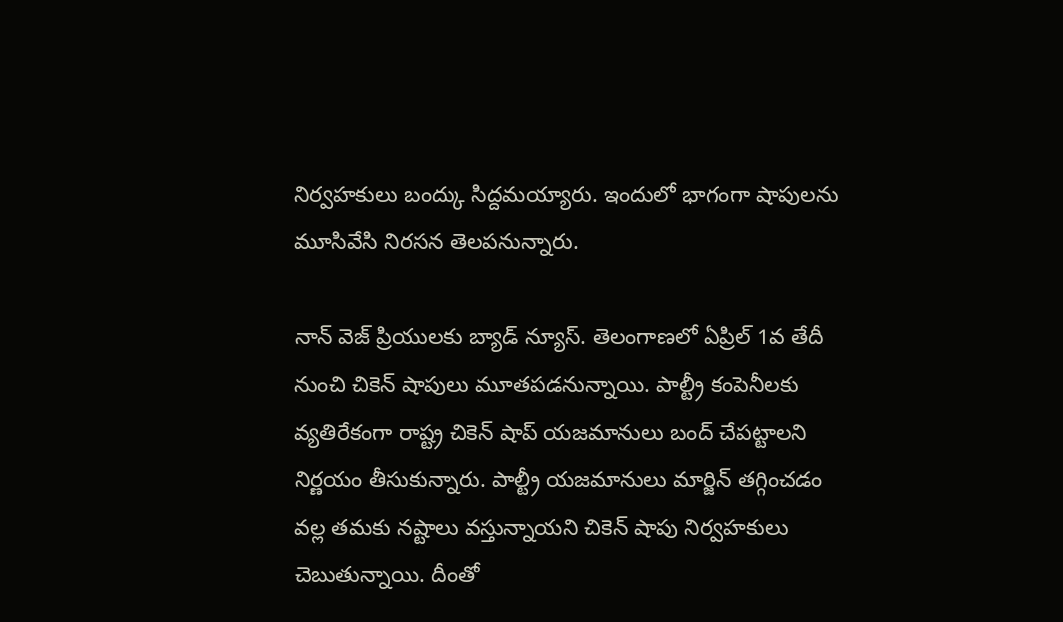నిర్వహకులు బంద్కు సిద్దమయ్యారు. ఇందులో భాగంగా షాపులను మూసివేసి నిరసన తెలపనున్నారు.

నాన్ వెజ్ ప్రియులకు బ్యాడ్ న్యూస్. తెలంగాణలో ఏప్రిల్ 1వ తేదీ నుంచి చికెన్ షాపులు మూతపడనున్నాయి. పాల్ట్రీ కంపెనీలకు వ్యతిరేకంగా రాష్ట్ర చికెన్ షాప్ యజమానులు బంద్ చేపట్టాలని నిర్ణయం తీసుకున్నారు. పాల్ట్రీ యజమానులు మార్జిన్ తగ్గించడం వల్ల తమకు నష్టాలు వస్తున్నాయని చికెన్ షాపు నిర్వహకులు చెబుతున్నాయి. దీంతో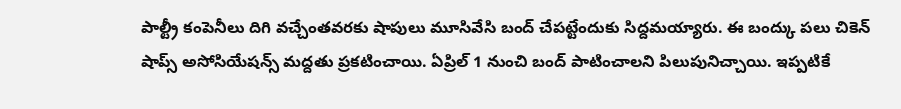పాల్ట్రీ కంపెనీలు దిగి వచ్చేంతవరకు షాపులు మూసివేసి బంద్ చేపట్టేందుకు సిద్దమయ్యారు. ఈ బంద్కు పలు చికెన్ షాప్స్ అసోసియేషన్స్ మద్దతు ప్రకటించాయి. ఏప్రిల్ 1 నుంచి బంద్ పాటించాలని పిలుపునిచ్చాయి. ఇప్పటికే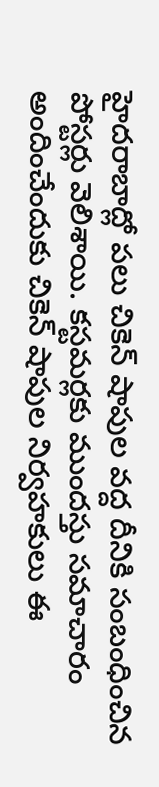హైదరాబాద్లో పలు చికెన్ షాపుల వద్ద దీనికి సంబంధించిన పోస్టర్లు వెలిశాయి. కస్టమర్లకు ముందస్తు సమాచారం అందించేందుకు చికెన్ షాపుల నిర్వహకులు ఈ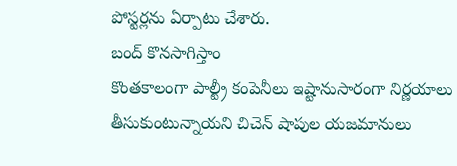పోస్టర్లను ఏర్పాటు చేశారు.
బంద్ కొనసాగిస్తాం
కొంతకాలంగా పాల్ట్రీ కంపెనీలు ఇష్టానుసారంగా నిర్ణయాలు తీసుకుంటున్నాయని చిచెన్ షాపుల యజమానులు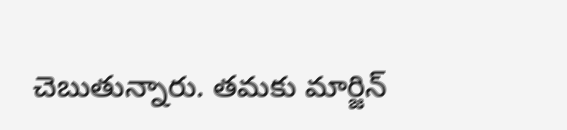చెబుతున్నారు. తమకు మార్జిన్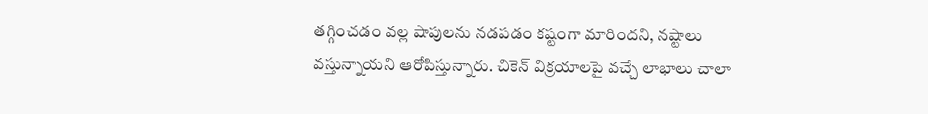తగ్గించడం వల్ల షాపులను నడపడం కష్టంగా మారిందని, నష్టాలు వస్తున్నాయని ఆరోపిస్తున్నారు. చికెన్ విక్రయాలపై వచ్చే లాభాలు చాలా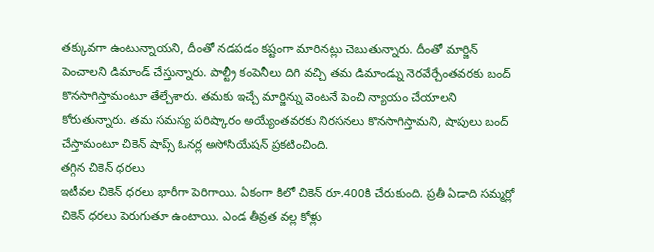తక్కువగా ఉంటున్నాయని, దీంతో నడపడం కష్టంగా మారినట్లు చెబుతున్నారు. దీంతో మార్జిన్ పెంచాలని డిమాండ్ చేస్తున్నారు. పాల్ట్రీ కంపెనీలు దిగి వచ్చి తమ డిమాండ్ను నెరవేర్చేంతవరకు బంద్ కొనసాగిస్తామంటూ తేల్చేశారు. తమకు ఇచ్చే మార్జిన్ను వెంటనే పెంచి న్యాయం చేయాలని కోరుతున్నారు. తమ సమస్య పరిష్కారం అయ్యేంతవరకు నిరసనలు కొనసాగిస్తామని, షాపులు బంద్ చేస్తామంటూ చికెన్ షాప్స్ ఓనర్ల అసోసియేషన్ ప్రకటించింది.
తగ్గిన చికెన్ ధరలు
ఇటీవల చికెన్ ధరలు భారీగా పెరిగాయి. ఏకంగా కిలో చికెన్ రూ.400కి చేరుకుంది. ప్రతీ ఏడాది సమ్మర్లో చికెన్ ధరలు పెరుగుతూ ఉంటాయి. ఎండ తీవ్రత వల్ల కోళ్లు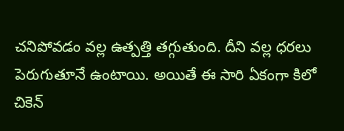చనిపోవడం వల్ల ఉత్పత్తి తగ్గుతుంది. దీని వల్ల ధరలు పెరుగుతూనే ఉంటాయి. అయితే ఈ సారి ఏకంగా కిలో చికెన్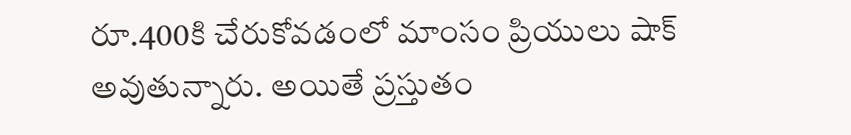రూ.400కి చేరుకోవడంలో మాంసం ప్రియులు షాక్ అవుతున్నారు. అయితే ప్రస్తుతం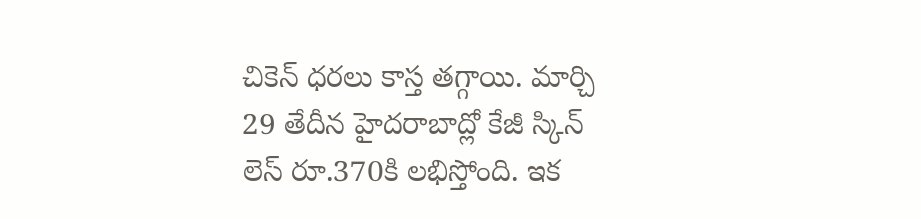చికెన్ ధరలు కాస్త తగ్గాయి. మార్చి 29 తేదీన హైదరాబాద్లో కేజీ స్కిన్ లెస్ రూ.370కి లభిస్తోంది. ఇక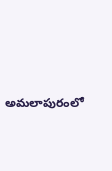అమలాపురంలో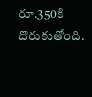రూ.350కి దొరుకుతోంది.